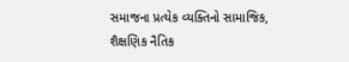સમાજના પ્રત્યેક વ્યક્તિનો સામાજિક, શૈક્ષણિક નૈતિક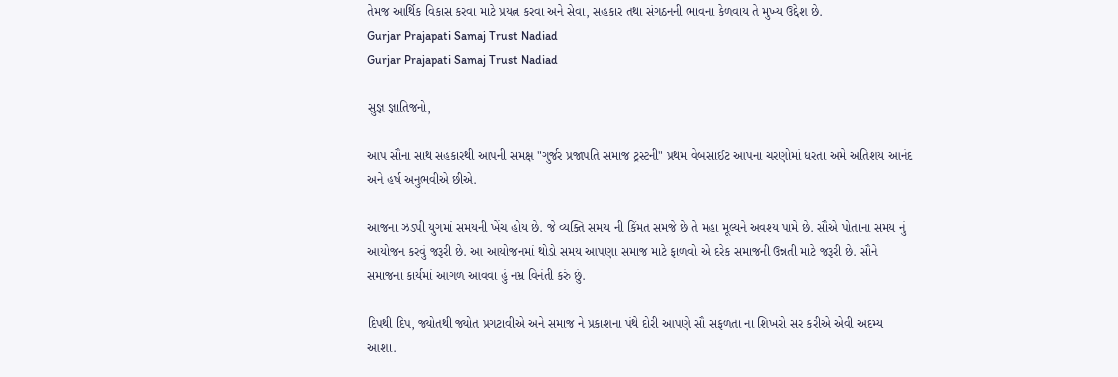તેમજ આર્થિક વિકાસ કરવા માટે પ્રયત્ન કરવા અને સેવા, સહકાર તથા સંગઠનની ભાવના કેળવાય તે મુખ્ય ઉદ્દેશ છે.
Gurjar Prajapati Samaj Trust Nadiad
Gurjar Prajapati Samaj Trust Nadiad

સુજ્ઞ જ્ઞાતિજનો,

આપ સૌના સાથ સહકારથી આપની સમક્ષ "ગુર્જર પ્રજાપતિ સમાજ ટ્રસ્ટની" પ્રથમ વેબસાઈટ આપના ચરણોમાં ધરતા અમે અતિશય આનંદ અને હર્ષ અનુભવીએ છીએ.

આજના ઝડપી યુગમાં સમયની ખેંચ હોય છે. જે વ્યક્તિ સમય ની કિંમત સમજે છે તે મહા મૂલ્યને અવશ્ય પામે છે. સૌએ પોતાના સમય નું આયોજન કરવું જરૂરી છે. આ આયોજનમાં થોડો સમય આપણા સમાજ માટે ફાળવો એ દરેક સમાજની ઉન્નતી માટે જરૂરી છે. સૌને સમાજના કાર્યમાં આગળ આવવા હું નમ્ર વિનંતી કરું છું.

દિપથી દિપ, જ્યોતથી જ્યોત પ્રગટાવીએ અને સમાજ ને પ્રકાશના પંથે દોરી આપણે સૌ સફળતા ના શિખરો સર કરીએ એવી અદમ્ય આશા.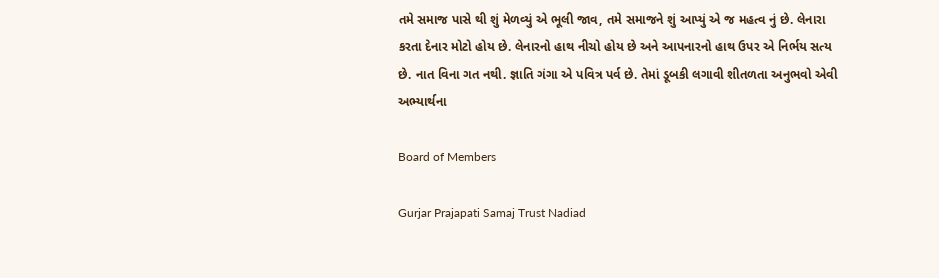તમે સમાજ પાસે થી શું મેળવ્યું એ ભૂલી જાવ, તમે સમાજને શું આપ્યું એ જ મહત્વ નું છે. લેનારા કરતા દેનાર મોટો હોય છે. લેનારનો હાથ નીચો હોય છે અને આપનારનો હાથ ઉપર એ નિર્ભય સત્ય છે. નાત વિના ગત નથી. જ્ઞાતિ ગંગા એ પવિત્ર પર્વ છે. તેમાં ડૂબકી લગાવી શીતળતા અનુભવો એવી અભ્યાર્થના

Board of Members

Gurjar Prajapati Samaj Trust Nadiad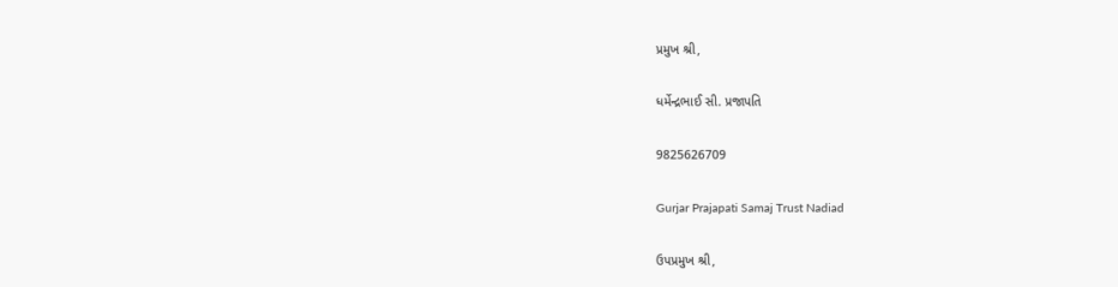પ્રમુખ શ્રી,

ધર્મેન્દ્રભાઈ સી. પ્રજાપતિ

9825626709

Gurjar Prajapati Samaj Trust Nadiad

ઉપપ્રમુખ શ્રી,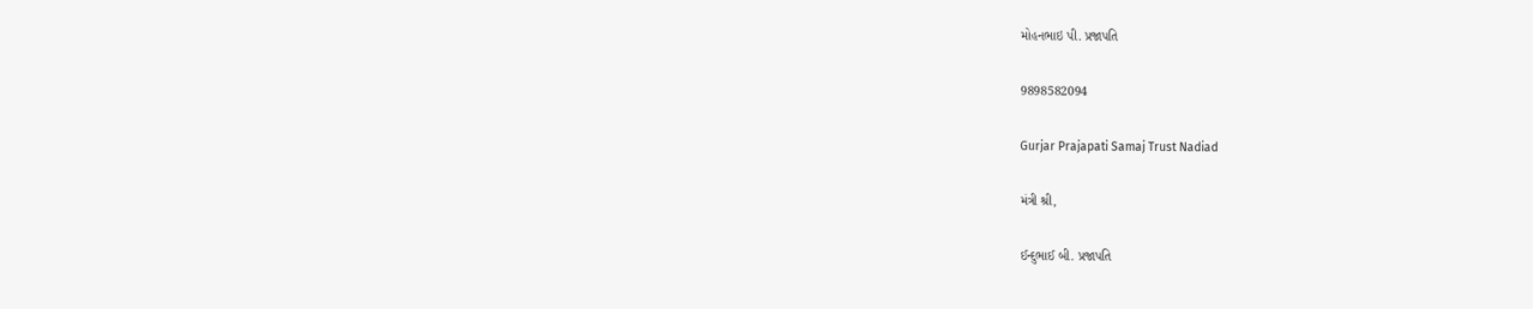મોહનભાઇ પી. પ્રજાપતિ

9898582094

Gurjar Prajapati Samaj Trust Nadiad

મંત્રી શ્રી,

ઈન્દુભાઈ બી. પ્રજાપતિ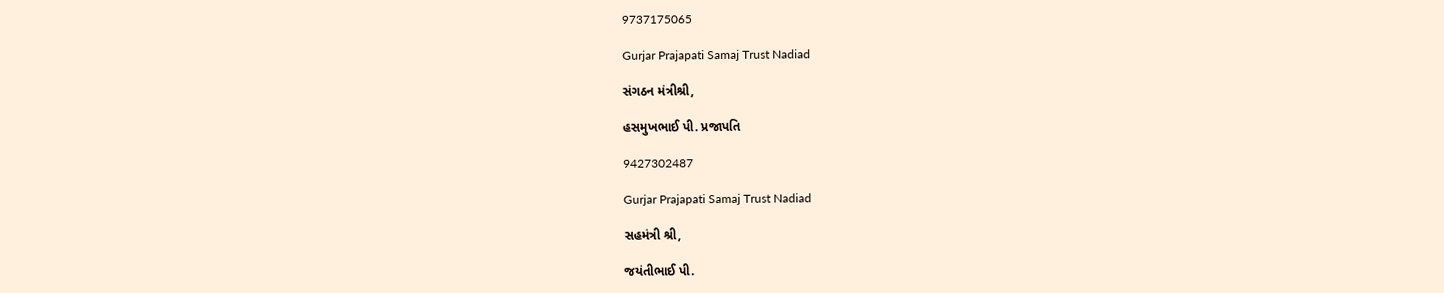9737175065

Gurjar Prajapati Samaj Trust Nadiad

સંગઠન મંત્રીશ્રી,

હસમુખભાઈ પી. પ્રજાપતિ

9427302487

Gurjar Prajapati Samaj Trust Nadiad

સહમંત્રી શ્રી,

જયંતીભાઈ પી.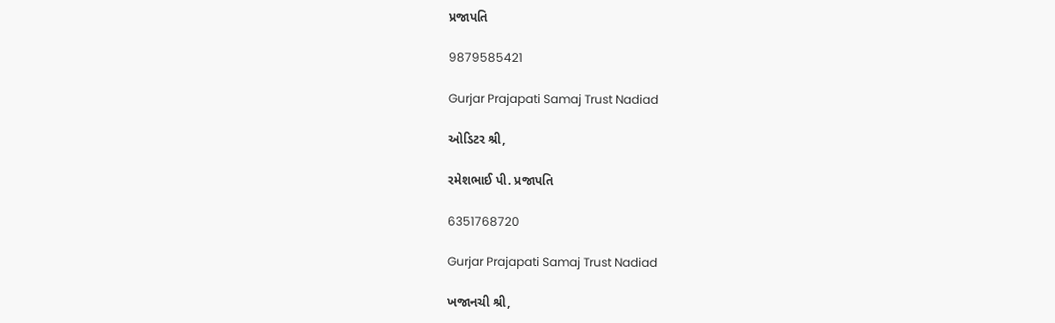પ્રજાપતિ

9879585421

Gurjar Prajapati Samaj Trust Nadiad

ઓડિટર શ્રી,

રમેશભાઈ પી. પ્રજાપતિ

6351768720

Gurjar Prajapati Samaj Trust Nadiad

ખજાનચી શ્રી,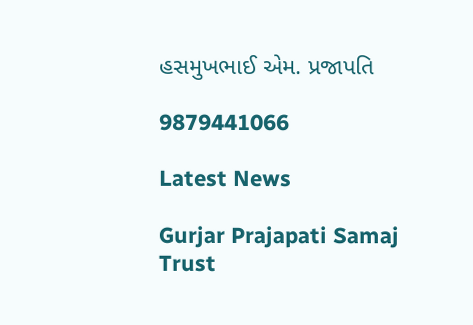હસમુખભાઈ એમ. પ્રજાપતિ

9879441066

Latest News

Gurjar Prajapati Samaj Trust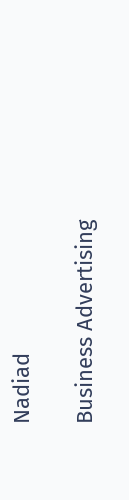Nadiad

Business Advertising